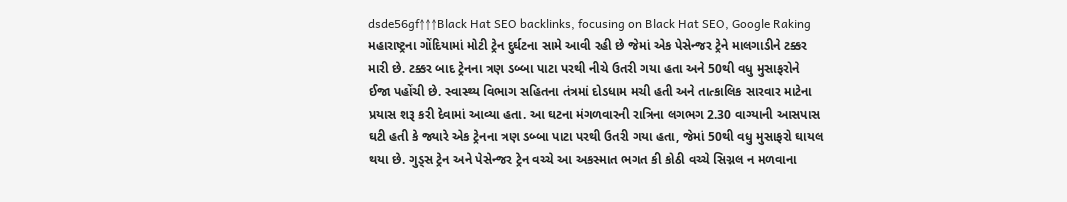dsde56gf↑↑↑Black Hat SEO backlinks, focusing on Black Hat SEO, Google Raking
મહારાષ્ટ્રના ગોંદિયામાં મોટી ટ્રેન દુર્ઘટના સામે આવી રહી છે જેમાં એક પેસેન્જર ટ્રેને માલગાડીને ટક્કર મારી છે. ટક્કર બાદ ટ્રેનના ત્રણ ડબ્બા પાટા પરથી નીચે ઉતરી ગયા હતા અને 50થી વધુ મુસાફરોને ઈજા પહોંચી છે. સ્વાસ્થ્ય વિભાગ સહિતના તંત્રમાં દોડધામ મચી હતી અને તાત્કાલિક સારવાર માટેના પ્રયાસ શરૂ કરી દેવામાં આવ્યા હતા. આ ઘટના મંગળવારની રાત્રિના લગભગ 2.30 વાગ્યાની આસપાસ ઘટી હતી કે જ્યારે એક ટ્રેનના ત્રણ ડબ્બા પાટા પરથી ઉતરી ગયા હતા, જેમાં 50થી વધુ મુસાફરો ઘાયલ થયા છે. ગુડ્સ ટ્રેન અને પેસેન્જર ટ્રેન વચ્ચે આ અકસ્માત ભગત કી કોઠી વચ્ચે સિગ્નલ ન મળવાના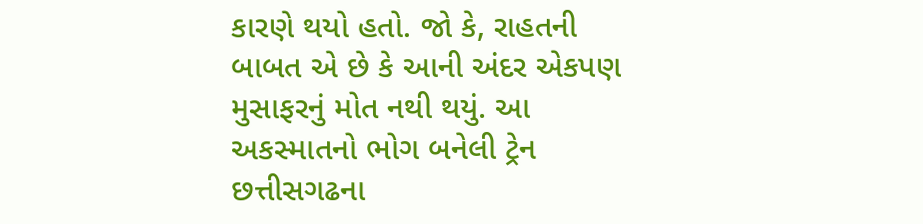કારણે થયો હતો. જો કે, રાહતની બાબત એ છે કે આની અંદર એકપણ મુસાફરનું મોત નથી થયું. આ અકસ્માતનો ભોગ બનેલી ટ્રેન છત્તીસગઢના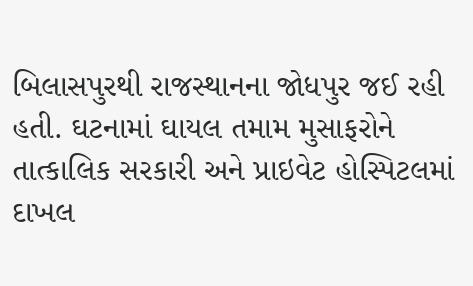બિલાસપુરથી રાજસ્થાનના જોધપુર જઈ રહી હતી. ઘટનામાં ઘાયલ તમામ મુસાફરોને તાત્કાલિક સરકારી અને પ્રાઇવેટ હોસ્પિટલમાં દાખલ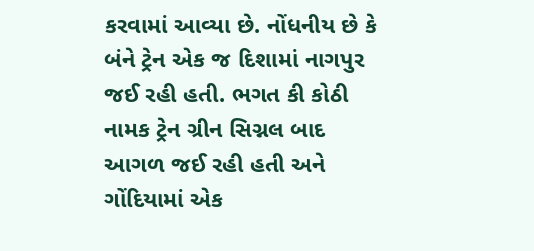કરવામાં આવ્યા છે. નોંધનીય છે કે બંને ટ્રેન એક જ દિશામાં નાગપુર જઈ રહી હતી. ભગત કી કોઠી નામક ટ્રેન ગ્રીન સિગ્નલ બાદ આગળ જઈ રહી હતી અને ગોંદિયામાં એક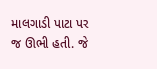માલગાડી પાટા પર જ ઊભી હતી. જે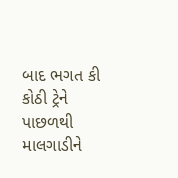બાદ ભગત કી કોઠી ટ્રેને પાછળથી માલગાડીને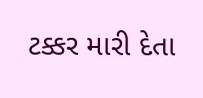ટક્કર મારી દેતા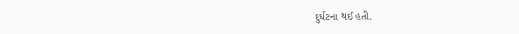દુર્ઘટના થઈ હતી.